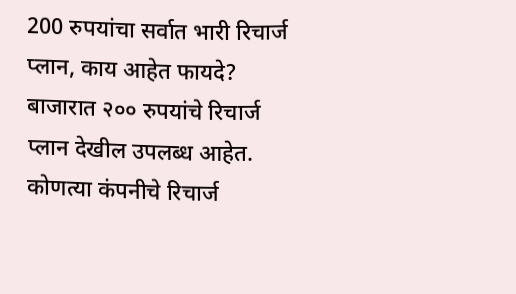200 रुपयांचा सर्वात भारी रिचार्ज प्लान, काय आहेत फायदे?
बाजारात २०० रुपयांचे रिचार्ज प्लान देखील उपलब्ध आहेत. कोणत्या कंपनीचे रिचार्ज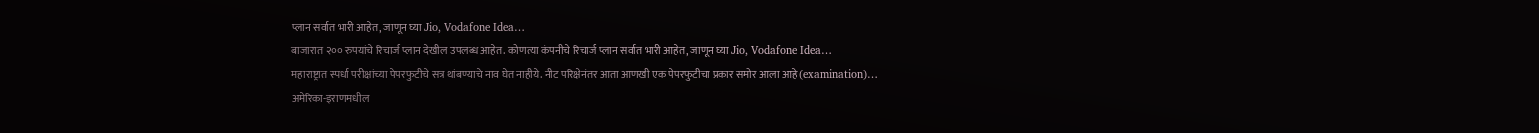प्लान सर्वात भारी आहेत, जाणून घ्या Jio, Vodafone Idea…
बाजारात २०० रुपयांचे रिचार्ज प्लान देखील उपलब्ध आहेत. कोणत्या कंपनीचे रिचार्ज प्लान सर्वात भारी आहेत, जाणून घ्या Jio, Vodafone Idea…
महाराष्ट्रात स्पर्धा परीक्षांच्या पेपरफुटीचे सत्र थांबण्याचे नाव घेत नाहीये. नीट परिक्षेनंतर आता आणखी एक पेपरफुटीचा प्रकार समोर आला आहे (examination)…
अमेरिका-इराणमधील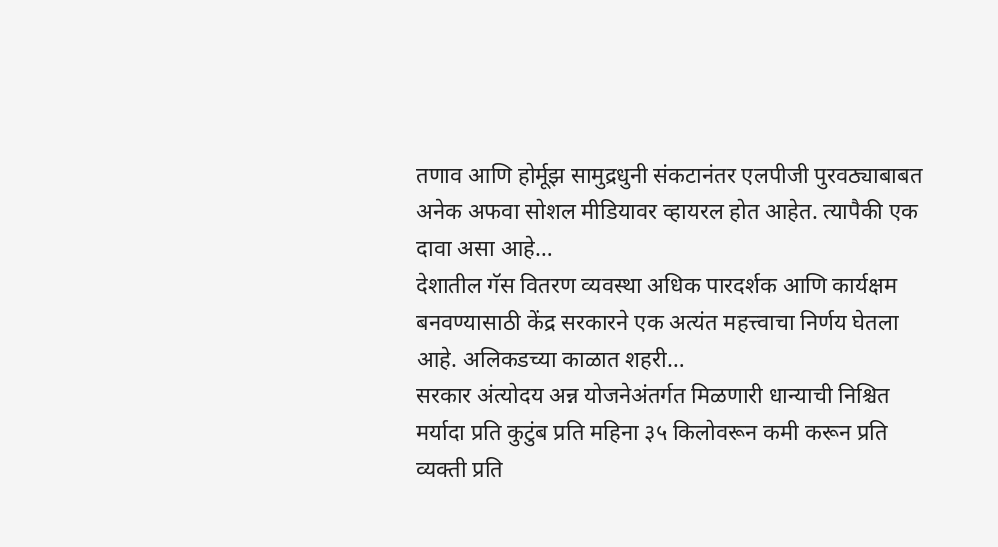तणाव आणि होर्मूझ सामुद्रधुनी संकटानंतर एलपीजी पुरवठ्याबाबत अनेक अफवा सोशल मीडियावर व्हायरल होत आहेत. त्यापैकी एक दावा असा आहे…
देशातील गॅस वितरण व्यवस्था अधिक पारदर्शक आणि कार्यक्षम बनवण्यासाठी केंद्र सरकारने एक अत्यंत महत्त्वाचा निर्णय घेतला आहे. अलिकडच्या काळात शहरी…
सरकार अंत्योदय अन्न योजनेअंतर्गत मिळणारी धान्याची निश्चित मर्यादा प्रति कुटुंब प्रति महिना ३५ किलोवरून कमी करून प्रति व्यक्ती प्रति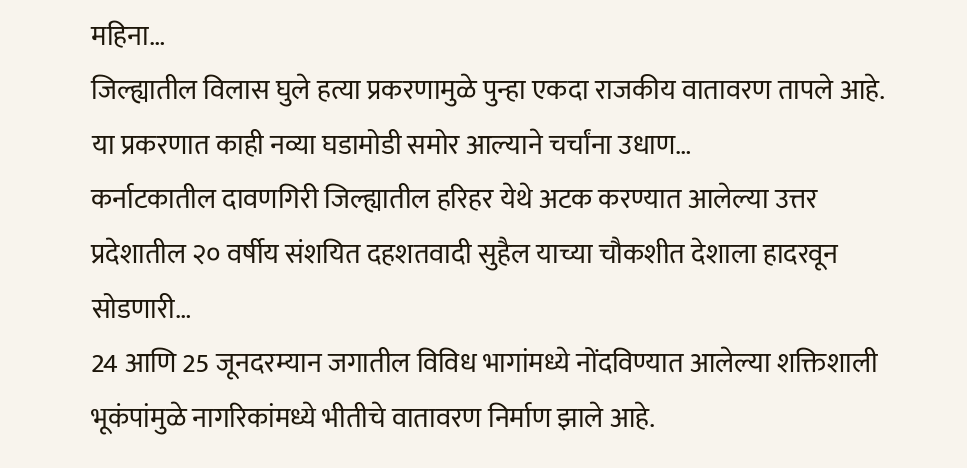महिना…
जिल्ह्यातील विलास घुले हत्या प्रकरणामुळे पुन्हा एकदा राजकीय वातावरण तापले आहे. या प्रकरणात काही नव्या घडामोडी समोर आल्याने चर्चांना उधाण…
कर्नाटकातील दावणगिरी जिल्ह्यातील हरिहर येथे अटक करण्यात आलेल्या उत्तर प्रदेशातील २० वर्षीय संशयित दहशतवादी सुहैल याच्या चौकशीत देशाला हादरवून सोडणारी…
24 आणि 25 जूनदरम्यान जगातील विविध भागांमध्ये नोंदविण्यात आलेल्या शक्तिशाली भूकंपांमुळे नागरिकांमध्ये भीतीचे वातावरण निर्माण झाले आहे.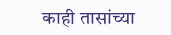काही तासांच्या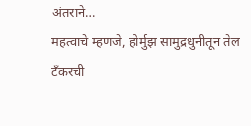अंतराने…
महत्वाचे म्हणजे, होर्मुझ सामुद्रधुनीतून तेल टँकरची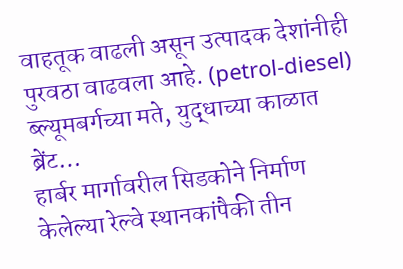वाहतूक वाढली असून उत्पादक देशांनीही पुरवठा वाढवला आहे. (petrol-diesel) ब्ल्यूमबर्गच्या मते, युद्धाच्या काळात ब्रेंट…
हार्बर मार्गावरील सिडकोने निर्माण केलेल्या रेल्वे स्थानकांपैकी तीन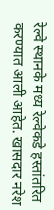रेल्वे स्थानके मध्य रेल्वेकडे हस्तांतरित करण्यात आली आहेत. खासदार नरेश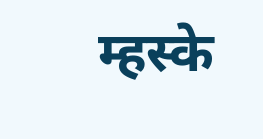म्हस्के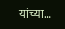यांच्या…